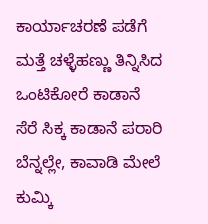ಕಾರ್ಯಾಚರಣೆ ಪಡೆಗೆ ಮತ್ತೆ ಚಳ್ಳೆಹಣ್ಣು ತಿನ್ನಿಸಿದ ಒಂಟಿಕೋರೆ ಕಾಡಾನೆ
ಸೆರೆ ಸಿಕ್ಕ ಕಾಡಾನೆ ಪರಾರಿ ಬೆನ್ನಲ್ಲೇ, ಕಾವಾಡಿ ಮೇಲೆ ಕುಮ್ಕಿ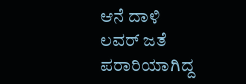ಆನೆ ದಾಳಿ
ಲವರ್ ಜತೆ ಪರಾರಿಯಾಗಿದ್ದ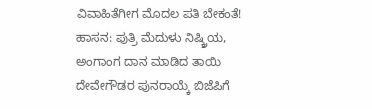ವಿವಾಹಿತೆಗೀಗ ಮೊದಲ ಪತಿ ಬೇಕಂತೆ!
ಹಾಸನ: ಪುತ್ರಿ ಮೆದುಳು ನಿಷ್ಕ್ರಿಯ, ಅಂಗಾಂಗ ದಾನ ಮಾಡಿದ ತಾಯಿ
ದೇವೇಗೌಡರ ಪುನರಾಯ್ಕೆ ಬಿಜೆಪಿಗೆ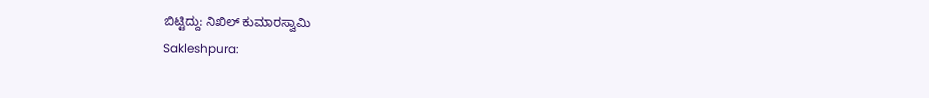ಬಿಟ್ಟಿದ್ದು: ನಿಖಿಲ್ ಕುಮಾರಸ್ವಾಮಿ
Sakleshpura: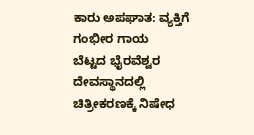ಕಾರು ಅಪಘಾತ: ವ್ಯಕ್ತಿಗೆ ಗಂಭೀರ ಗಾಯ
ಬೆಟ್ಟದ ಭೈರವೆಶ್ವರ ದೇವಸ್ಥಾನದಲ್ಲಿ ಚಿತ್ರೀಕರಣಕ್ಕೆ ನಿಷೇಧ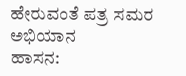ಹೇರುವಂತೆ ಪತ್ರ ಸಮರ ಅಭಿಯಾನ
ಹಾಸನ: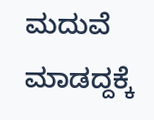ಮದುವೆ ಮಾಡದ್ದಕ್ಕೆ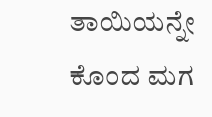ತಾಯಿಯನ್ನೇ ಕೊಂದ ಮಗ